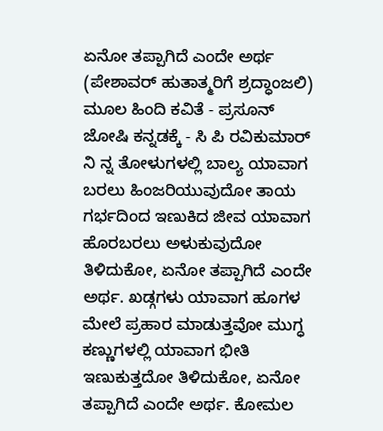ಏನೋ ತಪ್ಪಾಗಿದೆ ಎಂದೇ ಅರ್ಥ
(ಪೇಶಾವರ್ ಹುತಾತ್ಮರಿಗೆ ಶ್ರದ್ಧಾಂಜಲಿ) ಮೂಲ ಹಿಂದಿ ಕವಿತೆ - ಪ್ರಸೂನ್ ಜೋಷಿ ಕನ್ನಡಕ್ಕೆ - ಸಿ ಪಿ ರವಿಕುಮಾರ್ ನಿ ನ್ನ ತೋಳುಗಳಲ್ಲಿ ಬಾಲ್ಯ ಯಾವಾಗ ಬರಲು ಹಿಂಜರಿಯುವುದೋ ತಾಯ ಗರ್ಭದಿಂದ ಇಣುಕಿದ ಜೀವ ಯಾವಾಗ ಹೊರಬರಲು ಅಳುಕುವುದೋ ತಿಳಿದುಕೋ, ಏನೋ ತಪ್ಪಾಗಿದೆ ಎಂದೇ ಅರ್ಥ. ಖಡ್ಗಗಳು ಯಾವಾಗ ಹೂಗಳ ಮೇಲೆ ಪ್ರಹಾರ ಮಾಡುತ್ತವೋ ಮುಗ್ಧ ಕಣ್ಣುಗಳಲ್ಲಿ ಯಾವಾಗ ಭೀತಿ ಇಣುಕುತ್ತದೋ ತಿಳಿದುಕೋ, ಏನೋ ತಪ್ಪಾಗಿದೆ ಎಂದೇ ಅರ್ಥ. ಕೋಮಲ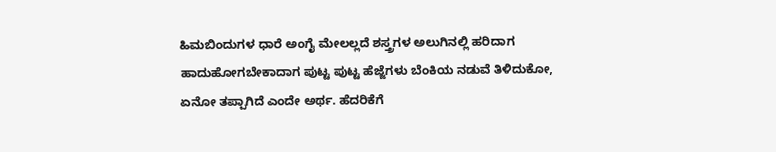ಹಿಮಬಿಂದುಗಳ ಧಾರೆ ಅಂಗೈ ಮೇಲಲ್ಲದೆ ಶಸ್ತ್ರಗಳ ಅಲುಗಿನಲ್ಲಿ ಹರಿದಾಗ ಹಾದುಹೋಗಬೇಕಾದಾಗ ಪುಟ್ಟ ಪುಟ್ಟ ಹೆಜ್ಜೆಗಳು ಬೆಂಕಿಯ ನಡುವೆ ತಿಳಿದುಕೋ, ಏನೋ ತಪ್ಪಾಗಿದೆ ಎಂದೇ ಅರ್ಥ. ಹೆದರಿಕೆಗೆ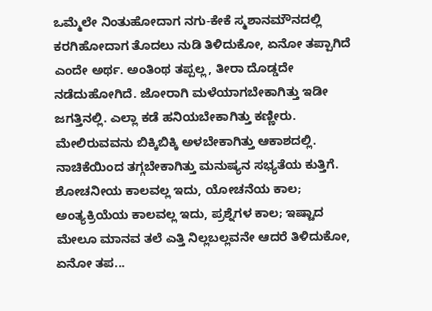ಒಮ್ಮೆಲೇ ನಿಂತುಹೋದಾಗ ನಗು-ಕೇಕೆ ಸ್ಮಶಾನಮೌನದಲ್ಲಿ ಕರಗಿಹೋದಾಗ ತೊದಲು ನುಡಿ ತಿಳಿದುಕೋ, ಏನೋ ತಪ್ಪಾಗಿದೆ ಎಂದೇ ಅರ್ಥ. ಅಂತಿಂಥ ತಪ್ಪಲ್ಲ, ತೀರಾ ದೊಡ್ಡದೇ ನಡೆದುಹೋಗಿದೆ. ಜೋರಾಗಿ ಮಳೆಯಾಗಬೇಕಾಗಿತ್ತು ಇಡೀ ಜಗತ್ತಿನಲ್ಲಿ. ಎಲ್ಲಾ ಕಡೆ ಹನಿಯಬೇಕಾಗಿತ್ತು ಕಣ್ಣೀರು. ಮೇಲಿರುವವನು ಬಿಕ್ಕಿಬಿಕ್ಕಿ ಅಳಬೇಕಾಗಿತ್ತು ಆಕಾಶದಲ್ಲಿ. ನಾಚಿಕೆಯಿಂದ ತಗ್ಗಬೇಕಾಗಿತ್ತು ಮನುಷ್ಯನ ಸಭ್ಯತೆಯ ಕುತ್ತಿಗೆ. ಶೋಚನೀಯ ಕಾಲವಲ್ಲ ಇದು, ಯೋಚನೆಯ ಕಾಲ; ಅಂತ್ಯಕ್ರಿಯೆಯ ಕಾಲವಲ್ಲ ಇದು, ಪ್ರಶ್ನೆಗಳ ಕಾಲ; ಇಷ್ಟಾದ ಮೇಲೂ ಮಾನವ ತಲೆ ಎತ್ತಿ ನಿಲ್ಲಬಲ್ಲವನೇ ಆದರೆ ತಿಳಿದುಕೋ, ಏನೋ ತಪ...